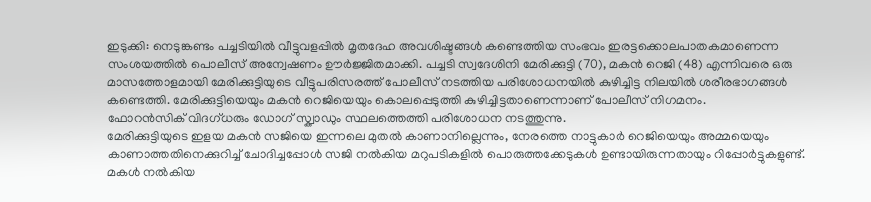ഇടുക്കി: നെടുങ്കണ്ടം പച്ചടിയിൽ വീട്ടുവളപ്പിൽ മൃതദേഹ അവശിഷ്ടങ്ങൾ കണ്ടെത്തിയ സംഭവം ഇരട്ടക്കൊലപാതകമാണെന്ന സംശയത്തിൽ പൊലീസ് അന്വേഷണം ഊർജ്ജിതമാക്കി. പച്ചടി സ്വദേശിനി മേരിക്കുട്ടി (70), മകൻ റെജി (48) എന്നിവരെ ഒരു മാസത്തോളമായി മേരിക്കുട്ടിയുടെ വീട്ടുപരിസരത്ത് പോലീസ് നടത്തിയ പരിശോധനയിൽ കുഴിച്ചിട്ട നിലയിൽ ശരീരഭാഗങ്ങൾ കണ്ടെത്തി. മേരിക്കുട്ടിയെയും മകൻ റെജിയെയും കൊലപ്പെടുത്തി കുഴിച്ചിട്ടതാണെന്നാണ് പോലീസ് നിഗമനം.
ഫോറൻസിക് വിദഗ്ധരും ഡോഗ് സ്ക്വാഡും സ്ഥലത്തെത്തി പരിശോധന നടത്തുന്നു.
മേരിക്കുട്ടിയുടെ ഇളയ മകൻ സജിയെ ഇന്നലെ മുതൽ കാണാനില്ലെന്നും, നേരത്തെ നാട്ടുകാർ റെജിയെയും അമ്മയെയും കാണാത്തതിനെക്കുറിച്ച് ചോദിച്ചപ്പോൾ സജി നൽകിയ മറുപടികളിൽ പൊരുത്തക്കേടുകൾ ഉണ്ടായിരുന്നതായും റിപ്പോർട്ടുകളുണ്ട്. മകൾ നൽകിയ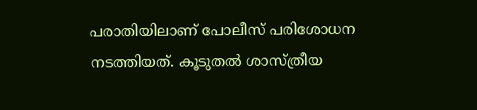പരാതിയിലാണ് പോലീസ് പരിശോധന നടത്തിയത്. കൂടുതൽ ശാസ്ത്രീയ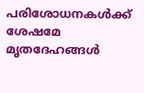പരിശോധനകൾക്ക് ശേഷമേ മൃതദേഹങ്ങൾ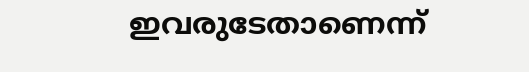ഇവരുടേതാണെന്ന്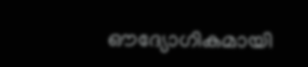ഔദ്യോഗികമായി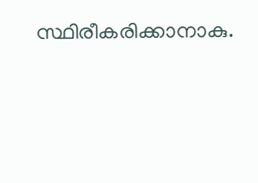സ്ഥിരീകരിക്കാനാകു.